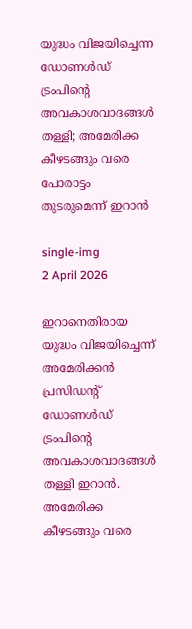യുദ്ധം വിജയിച്ചെന്ന ഡോണള്‍ഡ് ട്രംപിന്റെ അവകാശവാദങ്ങള്‍ തള്ളി; അമേരിക്ക കീഴടങ്ങും വരെ പോരാട്ടം തുടരുമെന്ന് ഇറാൻ

single-img
2 April 2026

ഇറാനെതിരായ യുദ്ധം വിജയിച്ചെന്ന് അമേരിക്കന്‍ പ്രസിഡന്റ് ഡോണള്‍ഡ് ട്രംപിന്റെ അവകാശവാദങ്ങള്‍ തള്ളി ഇറാന്‍. അമേരിക്ക കീഴടങ്ങും വരെ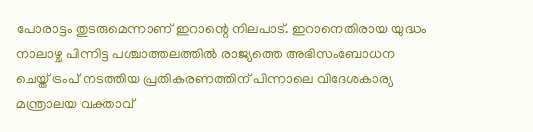പോരാട്ടം തുടരുമെന്നാണ് ഇറാന്റെ നിലപാട്. ഇറാനെതിരായ യുദ്ധം നാലാഴ്ച പിന്നിട്ട പശ്ചാത്തലത്തില്‍ രാജ്യത്തെ അഭിസംബോധന ചെയ്ത് ട്രംപ് നടത്തിയ പ്രതികരണത്തിന് പിന്നാലെ വിദേശകാര്യ മന്ത്രാലയ വക്താവ്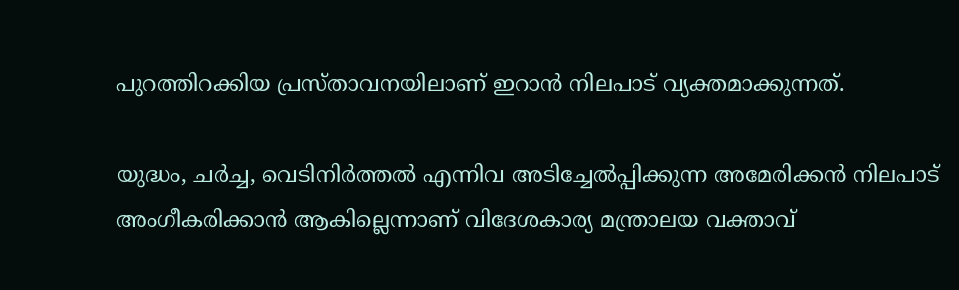പുറത്തിറക്കിയ പ്രസ്താവനയിലാണ് ഇറാന്‍ നിലപാട് വ്യക്തമാക്കുന്നത്.

യുദ്ധം, ചര്‍ച്ച, വെടിനിര്‍ത്തല്‍ എന്നിവ അടിച്ചേല്‍പ്പിക്കുന്ന അമേരിക്കന്‍ നിലപാട് അംഗീകരിക്കാന്‍ ആകില്ലെന്നാണ് വിദേശകാര്യ മന്ത്രാലയ വക്താവ്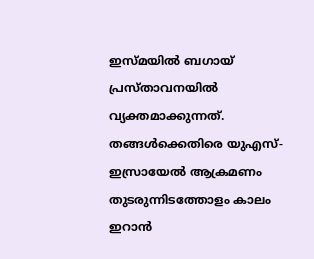ഇസ്മയില്‍ ബഗായ് പ്രസ്താവനയില്‍ വ്യക്തമാക്കുന്നത്. തങ്ങള്‍ക്കെതിരെ യുഎസ്- ഇസ്രായേല്‍ ആക്രമണം തുടരുന്നിടത്തോളം കാലം ഇറാന്‍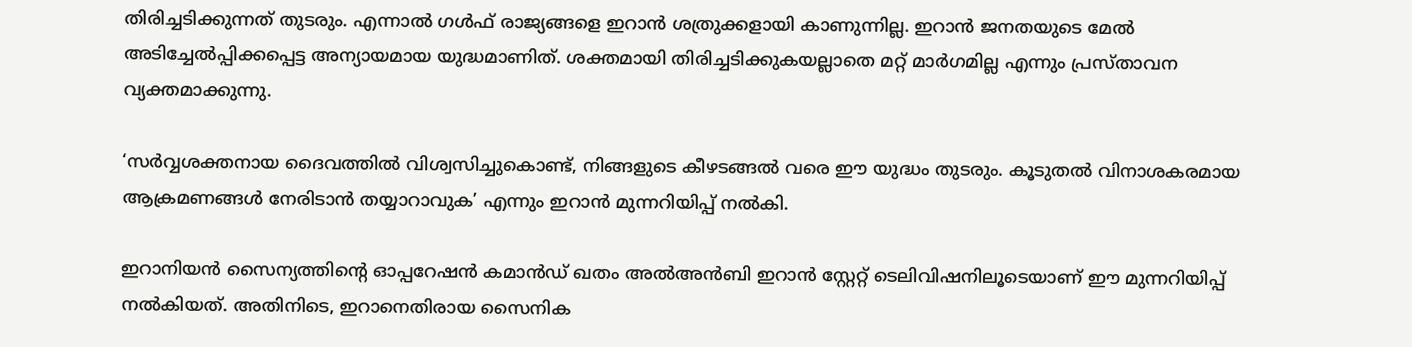തിരിച്ചടിക്കുന്നത് തുടരും. എന്നാല്‍ ഗള്‍ഫ് രാജ്യങ്ങളെ ഇറാന്‍ ശത്രുക്കളായി കാണുന്നില്ല. ഇറാന്‍ ജനതയുടെ മേല്‍ അടിച്ചേല്‍പ്പിക്കപ്പെട്ട അന്യായമായ യുദ്ധമാണിത്. ശക്തമായി തിരിച്ചടിക്കുകയല്ലാതെ മറ്റ് മാര്‍ഗമില്ല എന്നും പ്രസ്താവന വ്യക്തമാക്കുന്നു.

‘സര്‍വ്വശക്തനായ ദൈവത്തില്‍ വിശ്വസിച്ചുകൊണ്ട്, നിങ്ങളുടെ കീഴടങ്ങല്‍ വരെ ഈ യുദ്ധം തുടരും. കൂടുതല്‍ വിനാശകരമായ ആക്രമണങ്ങള്‍ നേരിടാന്‍ തയ്യാറാവുക’ എന്നും ഇറാന്‍ മുന്നറിയിപ്പ് നല്‍കി.

ഇറാനിയന്‍ സൈന്യത്തിന്റെ ഓപ്പറേഷന്‍ കമാന്‍ഡ് ഖതം അല്‍അന്‍ബി ഇറാന്‍ സ്റ്റേറ്റ് ടെലിവിഷനിലൂടെയാണ് ഈ മുന്നറിയിപ്പ് നല്‍കിയത്. അതിനിടെ, ഇറാനെതിരായ സൈനിക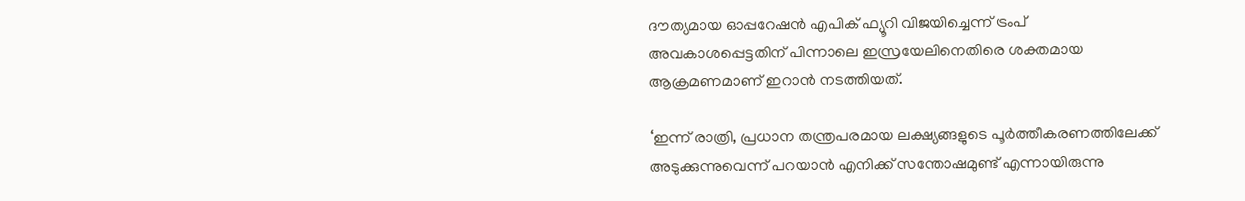ദൗത്യമായ ഓപ്പറേഷന്‍ എപിക് ഫ്യൂറി വിജയിച്ചെന്ന് ട്രംപ് അവകാശപ്പെട്ടതിന് പിന്നാലെ ഇസ്രയേലിനെതിരെ ശക്തമായ ആക്രമണമാണ് ഇറാന്‍ നടത്തിയത്.

‘ഇന്ന് രാത്രി, പ്രധാന തന്ത്രപരമായ ലക്ഷ്യങ്ങളുടെ പൂര്‍ത്തീകരണത്തിലേക്ക് അടുക്കുന്നുവെന്ന് പറയാന്‍ എനിക്ക് സന്തോഷമുണ്ട് എന്നായിരുന്നു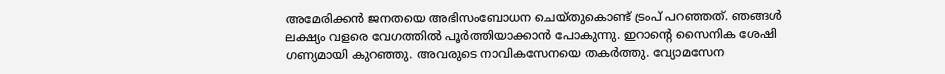അമേരിക്കന്‍ ജനതയെ അഭിസംബോധന ചെയ്തുകൊണ്ട് ട്രംപ് പറഞ്ഞത്. ഞങ്ങള്‍ ലക്ഷ്യം വളരെ വേഗത്തില്‍ പൂര്‍ത്തിയാക്കാന്‍ പോകുന്നു. ഇറാന്റെ സൈനിക ശേഷി ഗണ്യമായി കുറഞ്ഞു. അവരുടെ നാവികസേനയെ തകര്‍ത്തു. വ്യോമസേന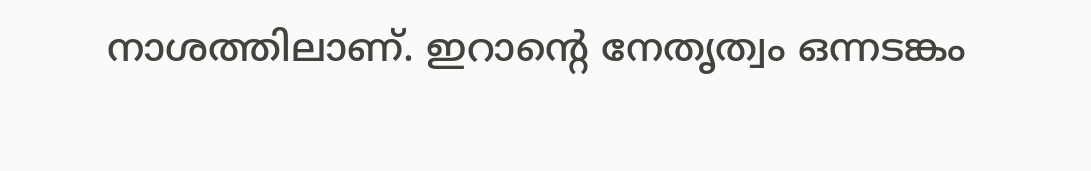നാശത്തിലാണ്. ഇറാന്റെ നേതൃത്വം ഒന്നടങ്കം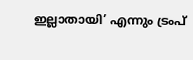ഇല്ലാതായി’ എന്നും ട്രംപ്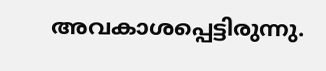അവകാശപ്പെട്ടിരുന്നു.